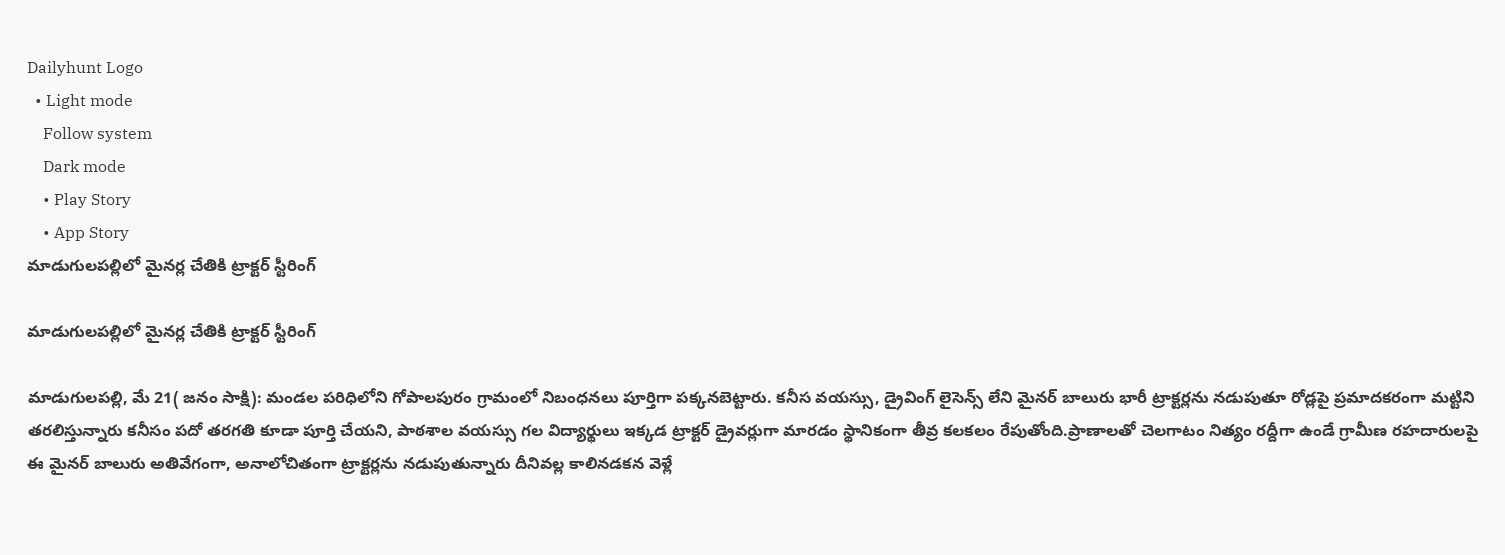Dailyhunt Logo
  • Light mode
    Follow system
    Dark mode
    • Play Story
    • App Story
మాడుగులపల్లిలో మైనర్ల చేతికి ట్రాక్టర్ స్టీరింగ్

మాడుగులపల్లిలో మైనర్ల చేతికి ట్రాక్టర్ స్టీరింగ్

మాడుగులపల్లి, మే 21( జనం సాక్షి): మండల పరిధిలోని గోపాలపురం గ్రామంలో నిబంధనలు పూర్తిగా పక్కనబెట్టారు. కనీస వయస్సు, డ్రైవింగ్ లైసెన్స్ లేని మైనర్ బాలురు భారీ ట్రాక్టర్లను నడుపుతూ రోడ్లపై ప్రమాదకరంగా మట్టిని తరలిస్తున్నారు కనీసం పదో తరగతి కూడా పూర్తి చేయని, పాఠశాల వయస్సు గల విద్యార్థులు ఇక్కడ ట్రాక్టర్ డ్రైవర్లుగా మారడం స్థానికంగా తీవ్ర కలకలం రేపుతోంది.ప్రాణాలతో చెలగాటం నిత్యం రద్దీగా ఉండే గ్రామీణ రహదారులపై ఈ మైనర్ బాలురు అతివేగంగా, అనాలోచితంగా ట్రాక్టర్లను నడుపుతున్నారు దీనివల్ల కాలినడకన వెళ్లే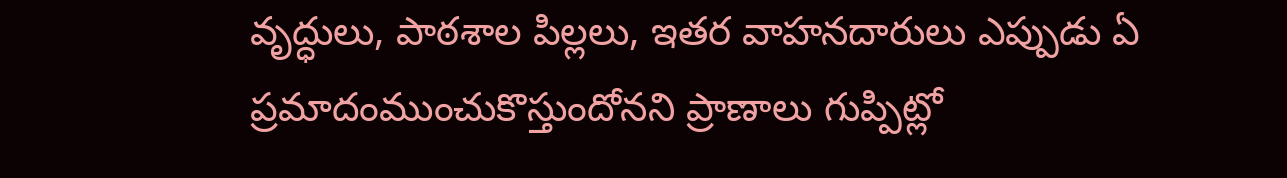వృద్ధులు, పాఠశాల పిల్లలు, ఇతర వాహనదారులు ఎప్పుడు ఏ ప్రమాదంముంచుకొస్తుందోనని ప్రాణాలు గుప్పిట్లో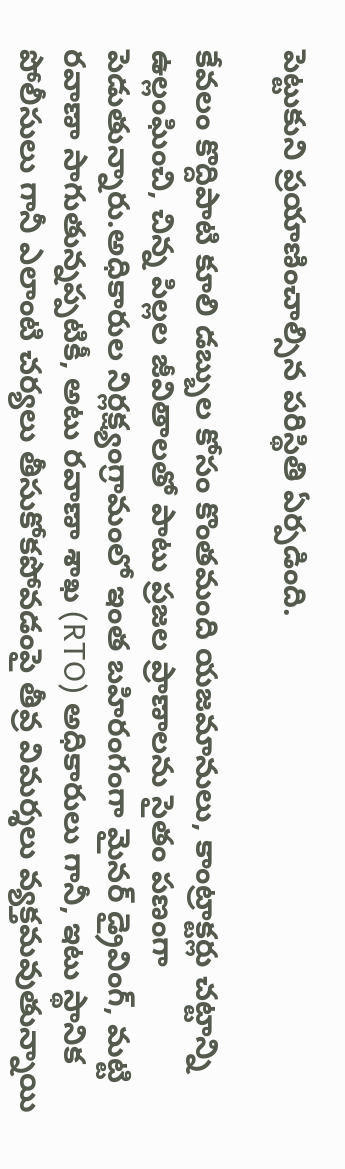పెట్టుకుని ప్రయాణించాల్సిన పరిస్థితి ఏర్పడింది.

కేవలం కొద్దిపాటి కూలి డబ్బుల కోసం కొంతమంది యజమానులు, కాంట్రాక్టర్లు చట్టాన్ని ఉల్లంఘించి, చిన్న పిల్లల జీవితాలతో పాటు ప్రజల ప్రాణాలను సైతం పణంగా పెడుతున్నారు.అధికారుల నిర్లక్ష్యంగ్రామంలో ఇంత బహిరంగంగా మైనర్ డ్రైవింగ్, మట్టి రవాణా సాగుతున్నప్పటికీ, అటు రవాణా శాఖ (RTO) అధికారులు గానీ, ఇటు స్థానిక పోలీసులు గానీ ఎలాంటి చర్యలు తీసుకోకపోవడంపై తీవ్ర విమర్శలు వ్యక్తమవుతున్నాయి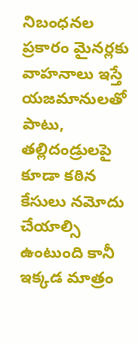నిబంధనల ప్రకారం మైనర్లకు వాహనాలు ఇస్తే యజమానులతో పాటు, తల్లిదండ్రులపై కూడా కఠిన కేసులు నమోదు చేయాల్సి ఉంటుంది కానీ ఇక్కడ మాత్రం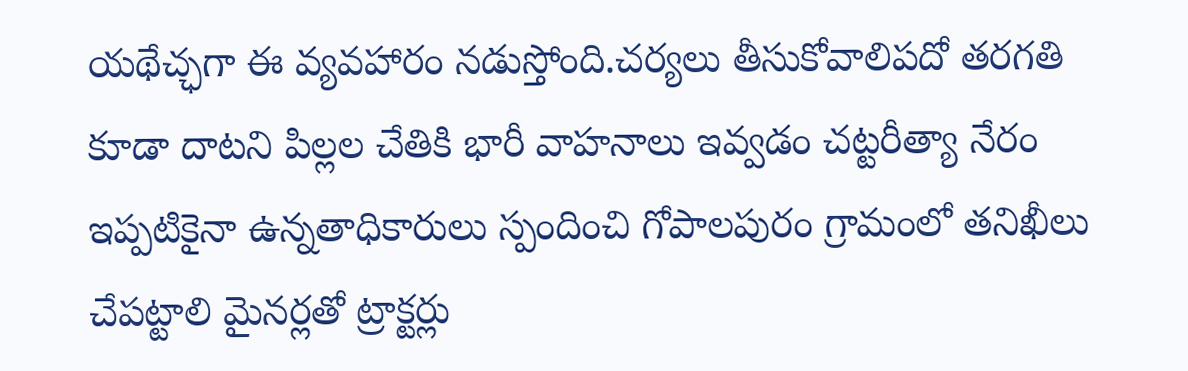యథేచ్ఛగా ఈ వ్యవహారం నడుస్తోంది.చర్యలు తీసుకోవాలిపదో తరగతి కూడా దాటని పిల్లల చేతికి భారీ వాహనాలు ఇవ్వడం చట్టరీత్యా నేరం ఇప్పటికైనా ఉన్నతాధికారులు స్పందించి గోపాలపురం గ్రామంలో తనిఖీలు చేపట్టాలి మైనర్లతో ట్రాక్టర్లు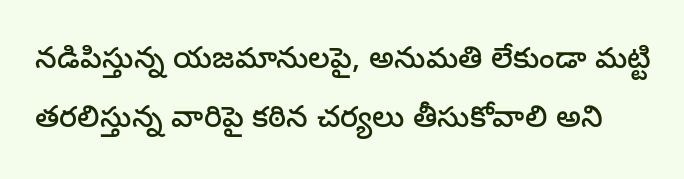నడిపిస్తున్న యజమానులపై, అనుమతి లేకుండా మట్టి తరలిస్తున్న వారిపై కఠిన చర్యలు తీసుకోవాలి అని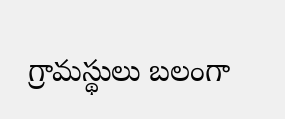గ్రామస్థులు బలంగా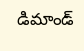డిమాండ్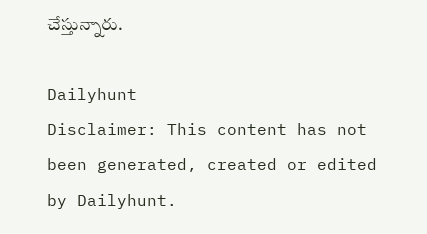చేస్తున్నారు.

Dailyhunt
Disclaimer: This content has not been generated, created or edited by Dailyhunt.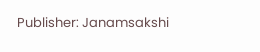Publisher: Janamsakshi